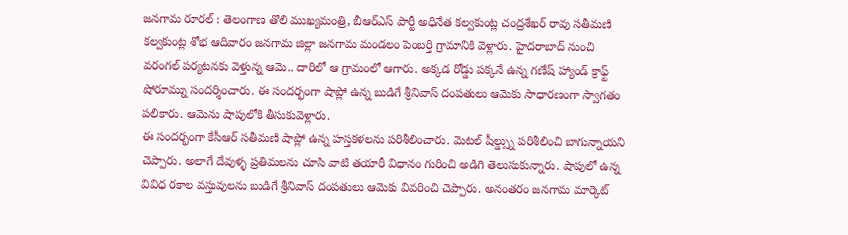జనగామ రూరల్ : తెలంగాణ తొలి ముఖ్యమంత్రి, బీఆర్ఎస్ పార్టీ అధినేత కల్వకుంట్ల చంద్రశేఖర్ రావు సతీమణి కల్వకుంట్ల శోభ ఆదివారం జనగామ జిల్లా జనగామ మండలం పెంబర్తి గ్రామానికి వెళ్లారు. హైదరాబాద్ నుంచి వరంగల్ పర్యటనకు వెళ్తున్న ఆమె.. దారిలో ఆ గ్రామంలో ఆగారు. అక్కడ రోడ్డు పక్కనే ఉన్న గణేష్ హ్యాండ్ క్రాఫ్ట్ షోరూమ్ను సందర్శించారు. ఈ సందర్భంగా షాప్లో ఉన్న బుడిగే శ్రీనివాస్ దంపతులు ఆమెకు సాధారణంగా స్వాగతం పలికారు. ఆమెను షాపులోకి తీసుకువెళ్లారు.
ఈ సందర్భంగా కేసీఆర్ సతీమణి షాప్లో ఉన్న హస్తకళలను పరిశీలించారు. మెటల్ షీల్డ్స్ను పరిశీలించి బాగున్నాయని చెప్పారు. అలాగే దేవుళ్ళ ప్రతిమలను చూసి వాటి తయారీ విధానం గురించి అడిగి తెలుసుకున్నారు. షాపులో ఉన్న వివిధ రకాల వస్తువులను బుడిగే శ్రీనివాస్ దంపతులు ఆమెకు వివరించి చెప్పారు. అనంతరం జనగామ మార్కెట్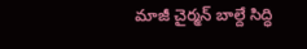మాజీ చైర్మన్ బాల్దే సిద్ధి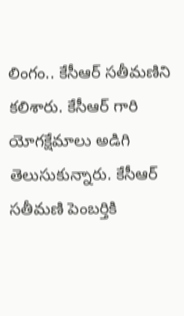లింగం.. కేసీఆర్ సతీమణిని కలిశారు. కేసీఆర్ గారి యోగక్షేమాలు అడిగి తెలుసుకున్నారు. కేసీఆర్ సతీమణి పెంబర్తికి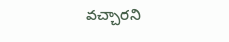వచ్చారని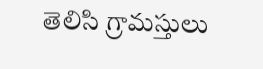తెలిసి గ్రామస్తులు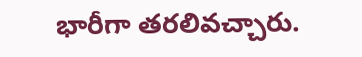భారీగా తరలివచ్చారు.